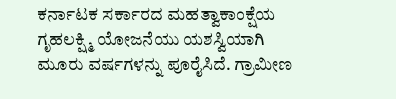ಕರ್ನಾಟಕ ಸರ್ಕಾರದ ಮಹತ್ವಾಕಾಂಕ್ಷೆಯ ಗೃಹಲಕ್ಷ್ಮಿ ಯೋಜನೆಯು ಯಶಸ್ವಿಯಾಗಿ ಮೂರು ವರ್ಷಗಳನ್ನು ಪೂರೈಸಿದೆ. ಗ್ರಾಮೀಣ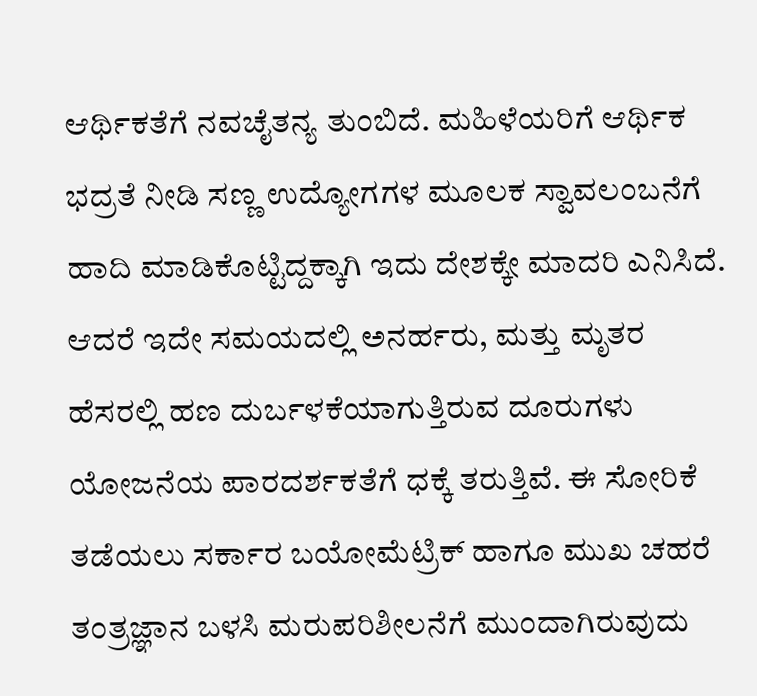ಆರ್ಥಿಕತೆಗೆ ನವಚೈತನ್ಯ ತುಂಬಿದೆ. ಮಹಿಳೆಯರಿಗೆ ಆರ್ಥಿಕ ಭದ್ರತೆ ನೀಡಿ ಸಣ್ಣ ಉದ್ಯೋಗಗಳ ಮೂಲಕ ಸ್ವಾವಲಂಬನೆಗೆ ಹಾದಿ ಮಾಡಿಕೊಟ್ಟಿದ್ದಕ್ಕಾಗಿ ಇದು ದೇಶಕ್ಕೇ ಮಾದರಿ ಎನಿಸಿದೆ. ಆದರೆ ಇದೇ ಸಮಯದಲ್ಲಿ ಅನರ್ಹರು, ಮತ್ತು ಮೃತರ ಹೆಸರಲ್ಲಿ ಹಣ ದುರ್ಬಳಕೆಯಾಗುತ್ತಿರುವ ದೂರುಗಳು ಯೋಜನೆಯ ಪಾರದರ್ಶಕತೆಗೆ ಧಕ್ಕೆ ತರುತ್ತಿವೆ. ಈ ಸೋರಿಕೆ ತಡೆಯಲು ಸರ್ಕಾರ ಬಯೋಮೆಟ್ರಿಕ್ ಹಾಗೂ ಮುಖ ಚಹರೆ ತಂತ್ರಜ್ಞಾನ ಬಳಸಿ ಮರುಪರಿಶೀಲನೆಗೆ ಮುಂದಾಗಿರುವುದು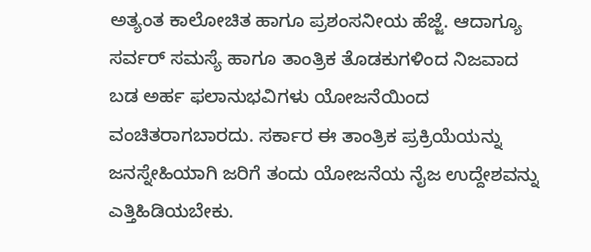ಅತ್ಯಂತ ಕಾಲೋಚಿತ ಹಾಗೂ ಪ್ರಶಂಸನೀಯ ಹೆಜ್ಜೆ. ಆದಾಗ್ಯೂ ಸರ್ವರ್ ಸಮಸ್ಯೆ ಹಾಗೂ ತಾಂತ್ರಿಕ ತೊಡಕುಗಳಿಂದ ನಿಜವಾದ ಬಡ ಅರ್ಹ ಫಲಾನುಭವಿಗಳು ಯೋಜನೆಯಿಂದ ವಂಚಿತರಾಗಬಾರದು. ಸರ್ಕಾರ ಈ ತಾಂತ್ರಿಕ ಪ್ರಕ್ರಿಯೆಯನ್ನು ಜನಸ್ನೇಹಿಯಾಗಿ ಜರಿಗೆ ತಂದು ಯೋಜನೆಯ ನೈಜ ಉದ್ದೇಶವನ್ನು ಎತ್ತಿಹಿಡಿಯಬೇಕು.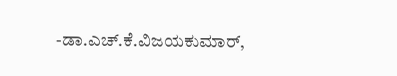-ಡಾ.ಎಚ್.ಕೆ.ವಿಜಯಕುಮಾರ್,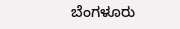ಬೆಂಗಳೂರು